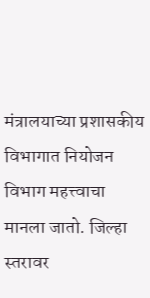मंत्रालयाच्या प्रशासकीय विभागात नियोजन विभाग महत्त्वाचा मानला जातो. जिल्हा स्तरावर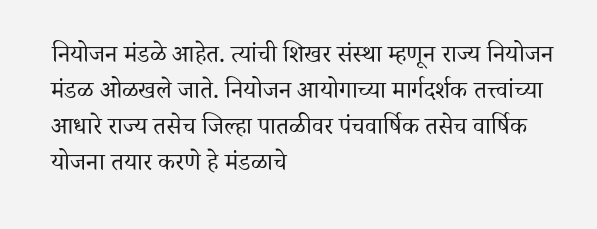नियोजन मंडळे आहेत. त्यांची शिखर संस्था म्हणून राज्य नियोजन मंडळ ओळखले जाते. नियोजन आयोगाच्या मार्गदर्शक तत्त्वांच्या आधारे राज्य तसेच जिल्हा पातळीवर पंचवार्षिक तसेच वार्षिक योजना तयार करणे हे मंडळाचे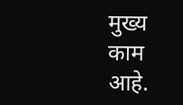मुख्य काम आहे.